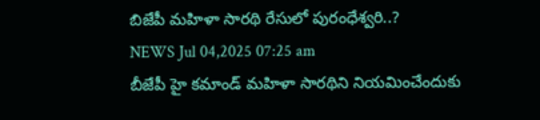బిజేపీ మహిళా సారథి రేసులో పురంధేశ్వరి..?
NEWS Jul 04,2025 07:25 am
బీజేపీ హై కమాండ్ మహిళా సారథిని నియమించేందుకు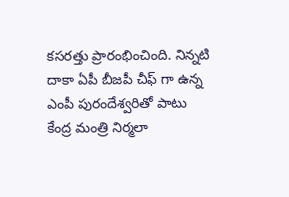కసరత్తు ప్రారంభించింది. నిన్నటి దాకా ఏపీ బీజపీ చీఫ్ గా ఉన్న ఎంపీ పురందేశ్వరితో పాటు కేంద్ర మంత్రి నిర్మలా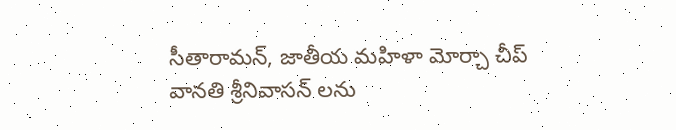సీతారామన్, జాతీయ మహిళా మోర్చా చీప్ వానతి శ్రీనివాసన్ లను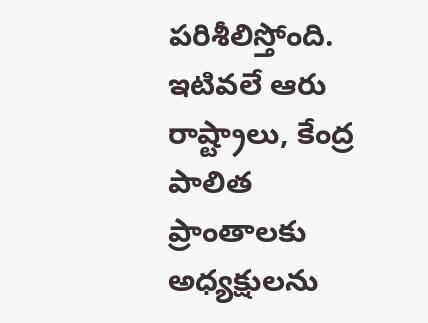పరిశీలిస్తోంది. ఇటివలే ఆరు రాష్ట్రాలు, కేంద్ర పాలిత ప్రాంతాలకు అధ్యక్షులను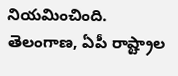నియమించింది. తెలంగాణ, ఏపీ రాష్ట్రాల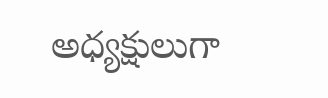అధ్యక్షులుగా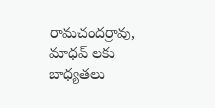రామచందర్రావు, మాధవ్ లకు బాధ్యతలు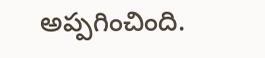అప్పగించింది.